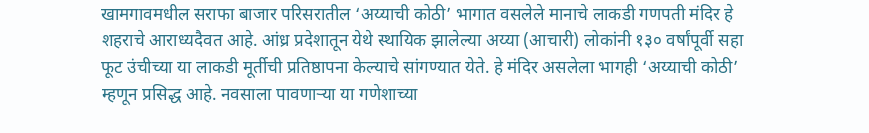खामगावमधील सराफा बाजार परिसरातील ‘अय्याची कोठी’ भागात वसलेले मानाचे लाकडी गणपती मंदिर हे शहराचे आराध्यदैवत आहे. आंध्र प्रदेशातून येथे स्थायिक झालेल्या अय्या (आचारी) लोकांनी १३० वर्षांपूर्वी सहा फूट उंचीच्या या लाकडी मूर्तीची प्रतिष्ठापना केल्याचे सांगण्यात येते. हे मंदिर असलेला भागही ‘अय्याची कोठी’ म्हणून प्रसिद्ध आहे. नवसाला पावणाऱ्या या गणेशाच्या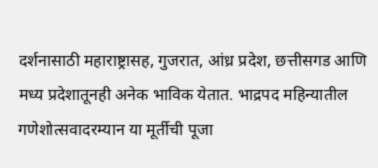दर्शनासाठी महाराष्ट्रासह, गुजरात, आंध्र प्रदेश, छत्तीसगड आणि मध्य प्रदेशातूनही अनेक भाविक येतात. भाद्रपद महिन्यातील गणेशोत्सवादरम्यान या मूर्तीची पूजा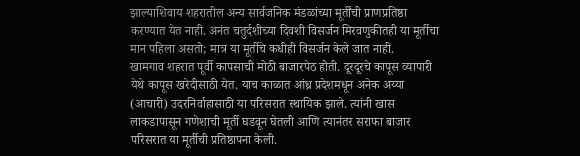झाल्याशिवाय शहरातील अन्य सार्वजनिक मंडळांच्या मूर्तींची प्राणप्रतिष्ठा करण्यात येत नाही. अनंत चतुर्दशीच्या दिवशी विसर्जन मिरवणुकीतही या मूर्तीचा मान पहिला असतो; मात्र या मूर्तीचे कधीही विसर्जन केले जात नाही.
खामगाव शहरात पूर्वी कापसाची मोठी बाजारपेठ होती. दूरदूरचे कापूस व्यापारी येथे कापूस खरेदीसाठी येत. याच काळात आंध्र प्रदेशमधून अनेक अय्या (आचारी) उदरनिर्वाहासाठी या परिसरात स्थायिक झाले. त्यांनी खास लाकडापासून गणेशाची मूर्ती घडवून घेतली आणि त्यानंतर सराफा बाजार परिसरात या मूर्तीची प्रतिष्ठापना केली.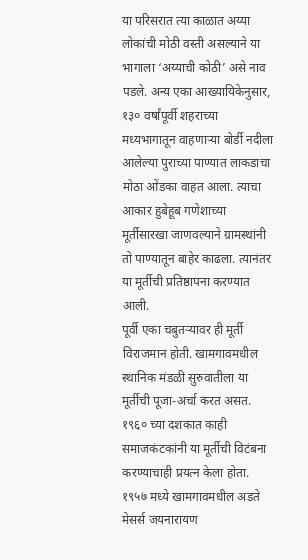या परिसरात त्या काळात अय्या लोकांची मोठी वस्ती असल्याने या भागाला ‘अय्याची कोठी’ असे नाव पडले. अन्य एका आख्यायिकेनुसार, १३० वर्षांपूर्वी शहराच्या मध्यभागातून वाहणाऱ्या बोर्डी नदीला आलेल्या पुराच्या पाण्यात लाकडाचा मोठा ओंडका वाहत आला. त्याचा आकार हुबेहूब गणेशाच्या मूर्तीसारखा जाणवल्याने ग्रामस्थांनी तो पाण्यातून बाहेर काढला. त्यानंतर या मूर्तीची प्रतिष्ठापना करण्यात आली.
पूर्वी एका चबुतऱ्यावर ही मूर्ती विराजमान होती. खामगावमधील स्थानिक मंडळी सुरुवातीला या मूर्तीची पूजा-अर्चा करत असत. १९६० च्या दशकात काही समाजकंटकांनी या मूर्तीची विटंबना करण्याचाही प्रयत्न केला होता. १९५७ मध्ये खामगावमधील अडते मेसर्स जयनारायण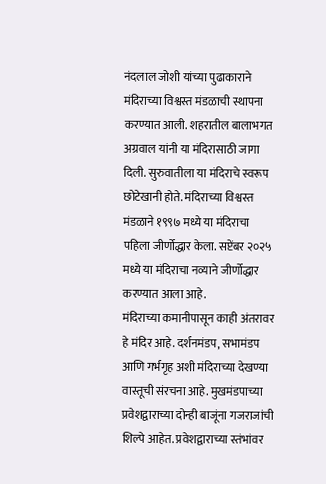नंदलाल जोशी यांच्या पुढाकाराने मंदिराच्या विश्वस्त मंडळाची स्थापना करण्यात आली. शहरातील बालाभगत अग्रवाल यांनी या मंदिरासाठी जागा दिली. सुरुवातीला या मंदिराचे स्वरूप छोटेखानी होते. मंदिराच्या विश्वस्त मंडळाने १९९७ मध्ये या मंदिराचा पहिला जीर्णोद्धार केला. सप्टेंबर २०२५ मध्ये या मंदिराचा नव्याने जीर्णोद्धार करण्यात आला आहे.
मंदिराच्या कमानीपासून काही अंतरावर हे मंदिर आहे. दर्शनमंडप, सभामंडप आणि गर्भगृह अशी मंदिराच्या देखण्या वास्तूची संरचना आहे. मुखमंडपाच्या प्रवेशद्वाराच्या दोन्ही बाजूंना गजराजांची शिल्पे आहेत. प्रवेशद्वाराच्या स्तंभांवर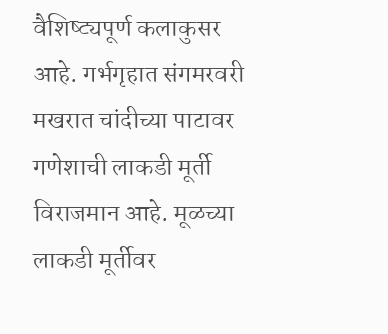वैशिष्ट्यपूर्ण कलाकुसर आहे. गर्भगृहात संगमरवरी मखरात चांदीच्या पाटावर गणेशाची लाकडी मूर्ती विराजमान आहे. मूळच्या लाकडी मूर्तीवर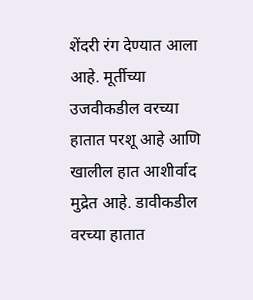शेंदरी रंग देण्यात आला आहे. मूर्तीच्या उजवीकडील वरच्या हातात परशू आहे आणि खालील हात आशीर्वाद मुद्रेत आहे. डावीकडील वरच्या हातात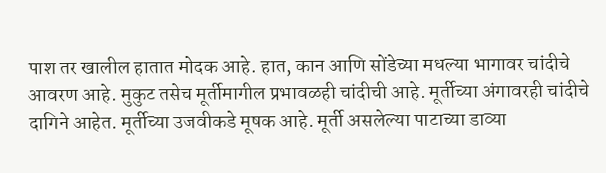पाश तर खालील हातात मोदक आहे. हात, कान आणि सोंडेच्या मधल्या भागावर चांदीचे आवरण आहे. मुकुट तसेच मूर्तीमागील प्रभावळही चांदीची आहे. मूर्तीच्या अंगावरही चांदीचे दागिने आहेत. मूर्तीच्या उजवीकडे मूषक आहे. मूर्ती असलेल्या पाटाच्या डाव्या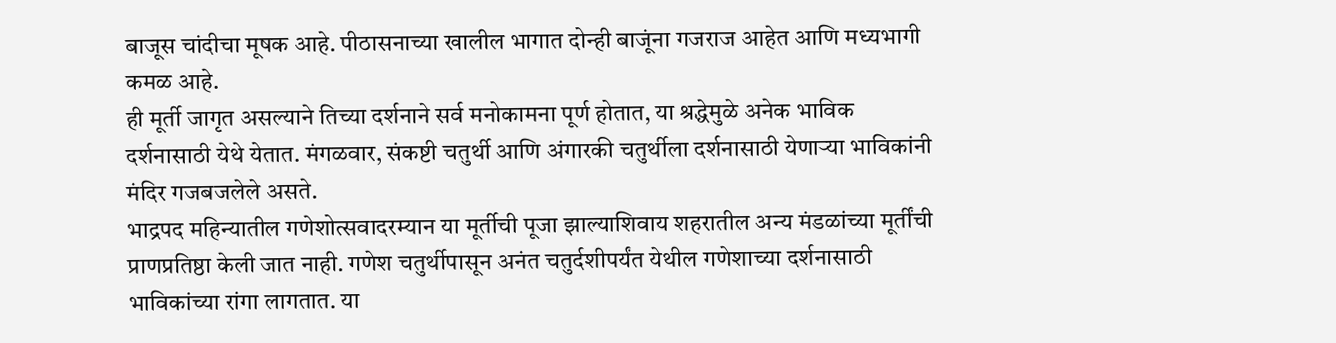बाजूस चांदीचा मूषक आहे. पीठासनाच्या खालील भागात दोन्ही बाजूंना गजराज आहेत आणि मध्यभागी कमळ आहे.
ही मूर्ती जागृत असल्याने तिच्या दर्शनाने सर्व मनोकामना पूर्ण होतात, या श्रद्धेमुळे अनेक भाविक दर्शनासाठी येथे येतात. मंगळवार, संकष्टी चतुर्थी आणि अंगारकी चतुर्थीला दर्शनासाठी येणाऱ्या भाविकांनी मंदिर गजबजलेले असते.
भाद्रपद महिन्यातील गणेशोत्सवादरम्यान या मूर्तीची पूजा झाल्याशिवाय शहरातील अन्य मंडळांच्या मूर्तींची प्राणप्रतिष्ठा केली जात नाही. गणेश चतुर्थीपासून अनंत चतुर्दशीपर्यंत येथील गणेशाच्या दर्शनासाठी भाविकांच्या रांगा लागतात. या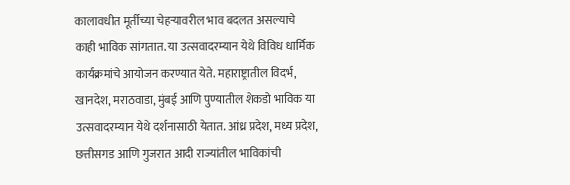कालावधीत मूर्तीच्या चेहऱ्यावरील भाव बदलत असल्याचे काही भाविक सांगतात. या उत्सवादरम्यान येथे विविध धार्मिक कार्यक्रमांचे आयोजन करण्यात येते. महाराष्ट्रातील विदर्भ, खानदेश, मराठवाडा, मुंबई आणि पुण्यातील शेकडो भाविक या उत्सवादरम्यान येथे दर्शनासाठी येतात. आंध्र प्रदेश, मध्य प्रदेश, छत्तीसगड आणि गुजरात आदी राज्यांतील भाविकांची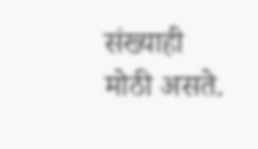संख्याही मोठी असते.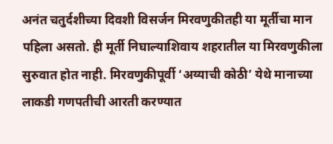अनंत चतुर्दशीच्या दिवशी विसर्जन मिरवणुकीतही या मूर्तीचा मान पहिला असतो. ही मूर्ती निघाल्याशिवाय शहरातील या मिरवणुकीला सुरुवात होत नाही. मिरवणुकीपूर्वी ‘अय्याची कोठी’ येथे मानाच्या लाकडी गणपतीची आरती करण्यात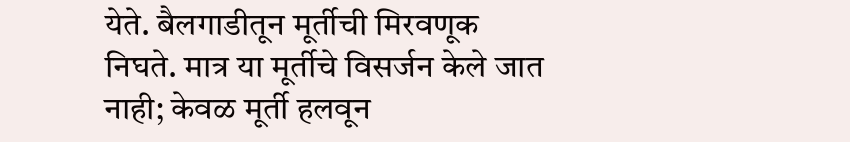येते. बैलगाडीतून मूर्तीची मिरवणूक निघते. मात्र या मूर्तीचे विसर्जन केले जात नाही; केवळ मूर्ती हलवून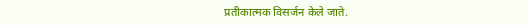प्रतीकात्मक विसर्जन केले जाते.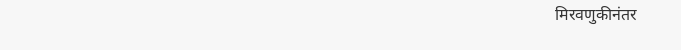मिरवणुकीनंतर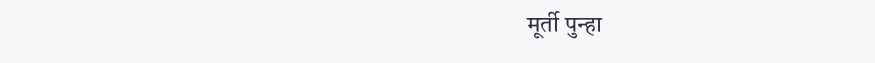मूर्ती पुन्हा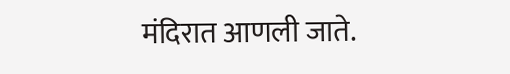मंदिरात आणली जाते.